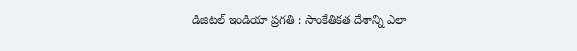డిజిటల్ ఇండియా ప్రగతి : సాంకేతికత దేశాన్ని ఎలా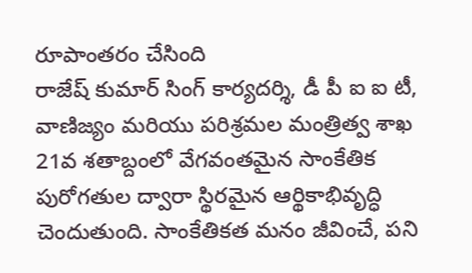రూపాంతరం చేసింది
రాజేష్ కుమార్ సింగ్ కార్యదర్శి, డీ పీ ఐ ఐ టీ, వాణిజ్యం మరియు పరిశ్రమల మంత్రిత్వ శాఖ 21వ శతాబ్దంలో వేగవంతమైన సాంకేతిక పురోగతుల ద్వారా స్థిరమైన ఆర్థికాభివృద్ధి చెందుతుంది. సాంకేతికత మనం జీవించే, పని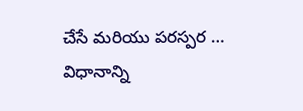చేసే మరియు పరస్పర … విధానాన్ని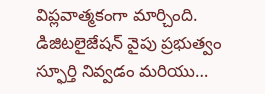విప్లవాత్మకంగా మార్చింది. డిజిటలైజేషన్ వైపు ప్రభుత్వం స్ఫూర్తి నివ్వడం మరియు…